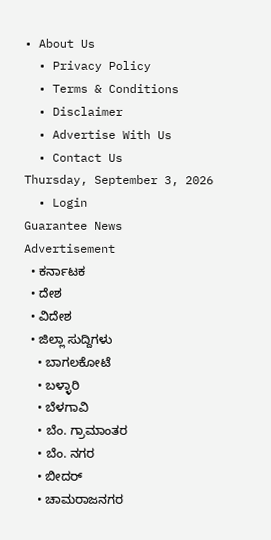• About Us
  • Privacy Policy
  • Terms & Conditions
  • Disclaimer
  • Advertise With Us
  • Contact Us
Thursday, September 3, 2026
  • Login
Guarantee News
Advertisement
  • ಕರ್ನಾಟಕ
  • ದೇಶ
  • ವಿದೇಶ
  • ಜಿಲ್ಲಾ ಸುದ್ದಿಗಳು
    • ಬಾಗಲಕೋಟೆ
    • ಬಳ್ಳಾರಿ
    • ಬೆಳಗಾವಿ
    • ಬೆಂ. ಗ್ರಾಮಾಂತರ
    • ಬೆಂ. ನಗರ
    • ಬೀದರ್
    • ಚಾಮರಾಜನಗರ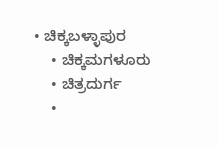• ಚಿಕ್ಕಬಳ್ಳಾಪುರ
    • ಚಿಕ್ಕಮಗಳೂರು
    • ಚಿತ್ರದುರ್ಗ
    •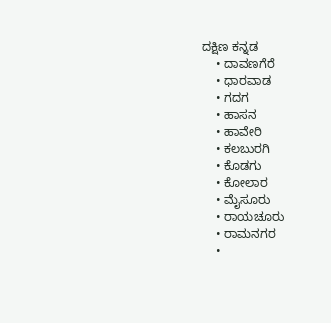ದಕ್ಷಿಣ ಕನ್ನಡ
    • ದಾವಣಗೆರೆ
    • ಧಾರವಾಡ
    • ಗದಗ
    • ಹಾಸನ
    • ಹಾವೇರಿ
    • ಕಲಬುರಗಿ
    • ಕೊಡಗು
    • ಕೋಲಾರ
    • ಮೈಸೂರು
    • ರಾಯಚೂರು
    • ರಾಮನಗರ
    •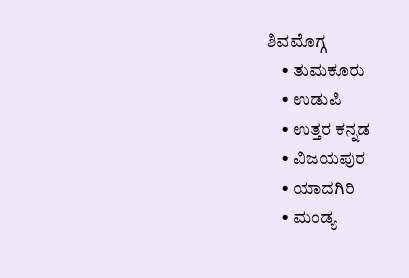ಶಿವಮೊಗ್ಗ
    • ತುಮಕೂರು
    • ಉಡುಪಿ
    • ಉತ್ತರ ಕನ್ನಡ
    • ವಿಜಯಪುರ
    • ಯಾದಗಿರಿ
    • ಮಂಡ್ಯ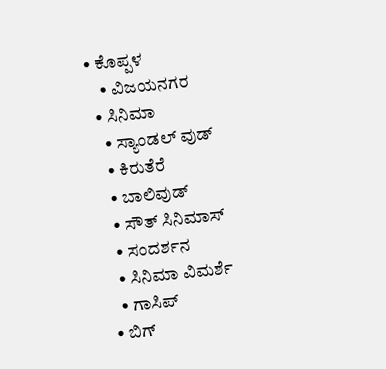• ಕೊಪ್ಪಳ
    • ವಿಜಯನಗರ
  • ಸಿನಿಮಾ
    • ಸ್ಯಾಂಡಲ್ ವುಡ್
    • ಕಿರುತೆರೆ
    • ಬಾಲಿವುಡ್
    • ಸೌತ್ ಸಿನಿಮಾಸ್
    • ಸಂದರ್ಶನ
    • ಸಿನಿಮಾ ವಿಮರ್ಶೆ
    • ಗಾಸಿಪ್
  • ಬಿಗ್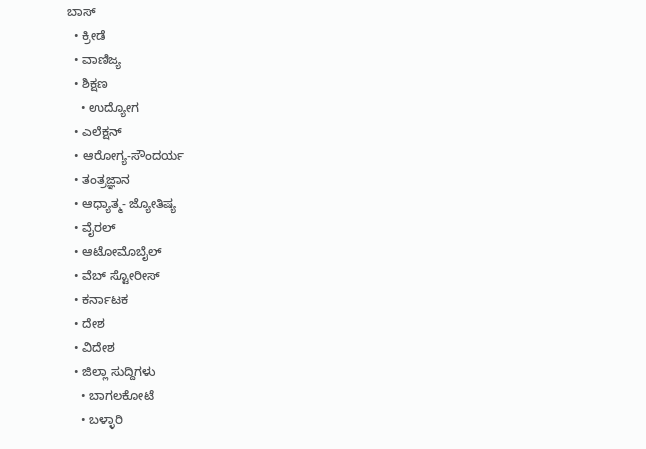ಬಾಸ್
  • ಕ್ರೀಡೆ
  • ವಾಣಿಜ್ಯ
  • ಶಿಕ್ಷಣ
    • ಉದ್ಯೋಗ
  • ಎಲೆಕ್ಷನ್
  • ಆರೋಗ್ಯ-ಸೌಂದರ್ಯ
  • ತಂತ್ರಜ್ಞಾನ
  • ಆಧ್ಯಾತ್ಮ- ಜ್ಯೋತಿಷ್ಯ
  • ವೈರಲ್
  • ಆಟೋಮೊಬೈಲ್
  • ವೆಬ್ ಸ್ಟೋರೀಸ್
  • ಕರ್ನಾಟಕ
  • ದೇಶ
  • ವಿದೇಶ
  • ಜಿಲ್ಲಾ ಸುದ್ದಿಗಳು
    • ಬಾಗಲಕೋಟೆ
    • ಬಳ್ಳಾರಿ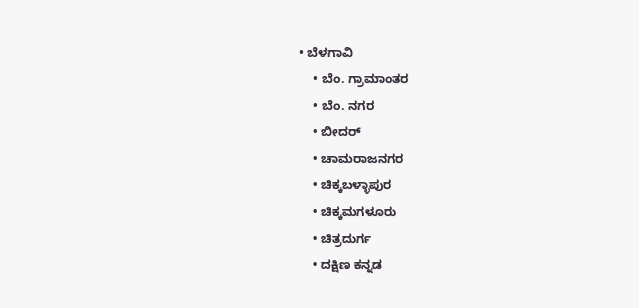• ಬೆಳಗಾವಿ
    • ಬೆಂ. ಗ್ರಾಮಾಂತರ
    • ಬೆಂ. ನಗರ
    • ಬೀದರ್
    • ಚಾಮರಾಜನಗರ
    • ಚಿಕ್ಕಬಳ್ಳಾಪುರ
    • ಚಿಕ್ಕಮಗಳೂರು
    • ಚಿತ್ರದುರ್ಗ
    • ದಕ್ಷಿಣ ಕನ್ನಡ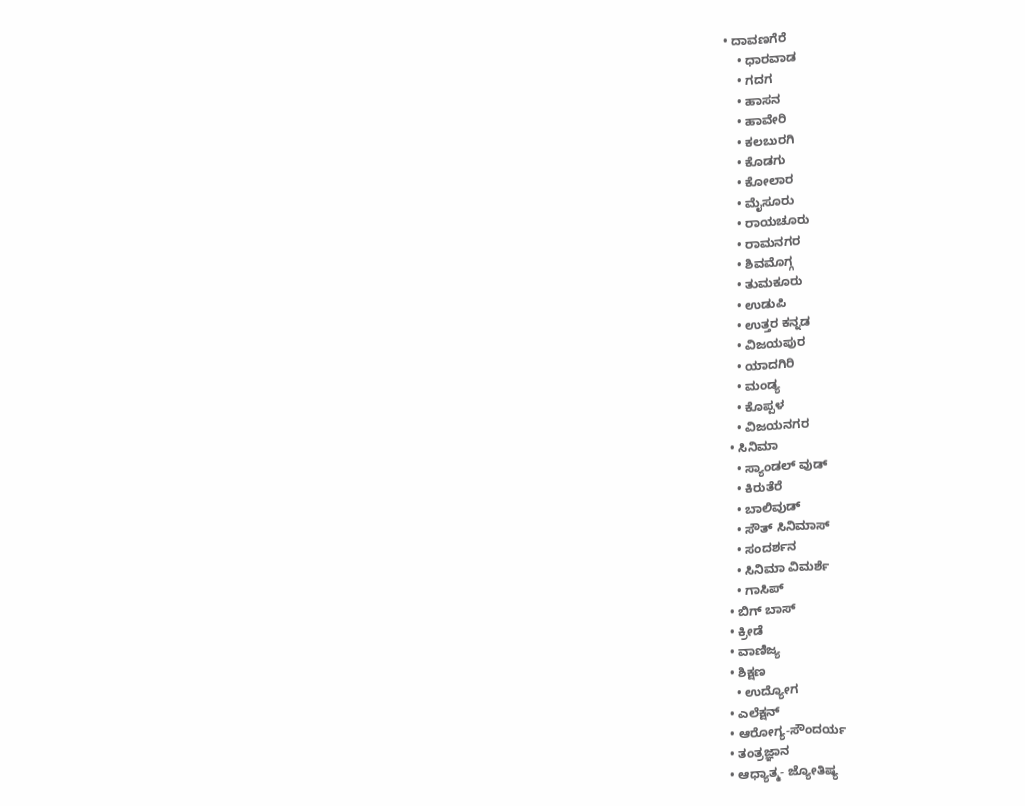• ದಾವಣಗೆರೆ
    • ಧಾರವಾಡ
    • ಗದಗ
    • ಹಾಸನ
    • ಹಾವೇರಿ
    • ಕಲಬುರಗಿ
    • ಕೊಡಗು
    • ಕೋಲಾರ
    • ಮೈಸೂರು
    • ರಾಯಚೂರು
    • ರಾಮನಗರ
    • ಶಿವಮೊಗ್ಗ
    • ತುಮಕೂರು
    • ಉಡುಪಿ
    • ಉತ್ತರ ಕನ್ನಡ
    • ವಿಜಯಪುರ
    • ಯಾದಗಿರಿ
    • ಮಂಡ್ಯ
    • ಕೊಪ್ಪಳ
    • ವಿಜಯನಗರ
  • ಸಿನಿಮಾ
    • ಸ್ಯಾಂಡಲ್ ವುಡ್
    • ಕಿರುತೆರೆ
    • ಬಾಲಿವುಡ್
    • ಸೌತ್ ಸಿನಿಮಾಸ್
    • ಸಂದರ್ಶನ
    • ಸಿನಿಮಾ ವಿಮರ್ಶೆ
    • ಗಾಸಿಪ್
  • ಬಿಗ್ ಬಾಸ್
  • ಕ್ರೀಡೆ
  • ವಾಣಿಜ್ಯ
  • ಶಿಕ್ಷಣ
    • ಉದ್ಯೋಗ
  • ಎಲೆಕ್ಷನ್
  • ಆರೋಗ್ಯ-ಸೌಂದರ್ಯ
  • ತಂತ್ರಜ್ಞಾನ
  • ಆಧ್ಯಾತ್ಮ- ಜ್ಯೋತಿಷ್ಯ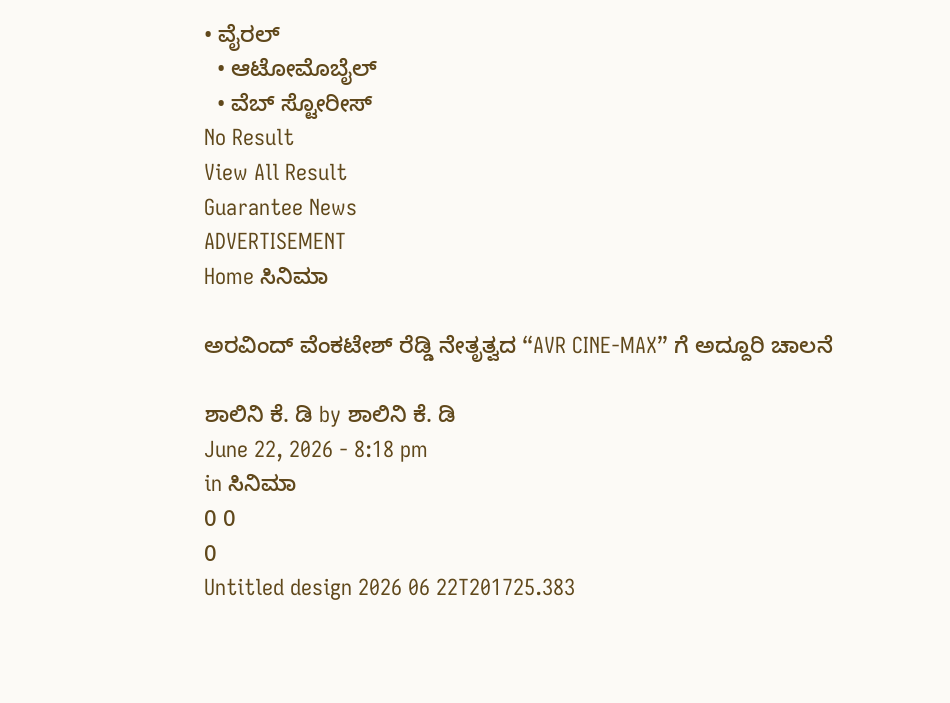• ವೈರಲ್
  • ಆಟೋಮೊಬೈಲ್
  • ವೆಬ್ ಸ್ಟೋರೀಸ್
No Result
View All Result
Guarantee News
ADVERTISEMENT
Home ಸಿನಿಮಾ

ಅರವಿಂದ್ ವೆಂಕಟೇಶ್ ರೆಡ್ಡಿ ನೇತೃತ್ವದ “AVR CINE-MAX” ಗೆ ಅದ್ದೂರಿ ಚಾಲನೆ

ಶಾಲಿನಿ ಕೆ. ಡಿ by ಶಾಲಿನಿ ಕೆ. ಡಿ
June 22, 2026 - 8:18 pm
in ಸಿನಿಮಾ
0 0
0
Untitled design 2026 06 22T201725.383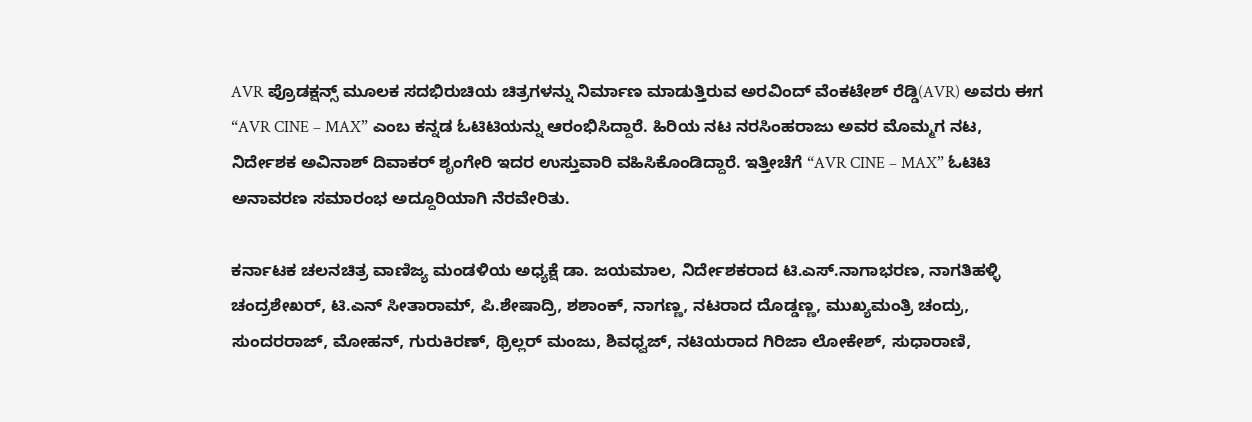AVR ಪ್ರೊಡಕ್ಷನ್ಸ್ ಮೂಲಕ ಸದಭಿರುಚಿಯ ಚಿತ್ರಗಳನ್ನು ನಿರ್ಮಾಣ ಮಾಡುತ್ತಿರುವ ಅರವಿಂದ್ ವೆಂಕಟೇಶ್ ರೆಡ್ಡಿ(AVR) ಅವರು ಈಗ “AVR CINE – MAX” ಎಂಬ ಕನ್ನಡ ಓಟಿಟಿಯನ್ನು ಆರಂಭಿಸಿದ್ದಾರೆ. ಹಿರಿಯ ನಟ ನರಸಿಂಹರಾಜು ಅವರ ಮೊಮ್ಮಗ ನಟ, ನಿರ್ದೇಶಕ ಅವಿನಾಶ್ ದಿವಾಕರ್ ಶೃಂಗೇರಿ ಇದರ ಉಸ್ತುವಾರಿ ವಹಿಸಿಕೊಂಡಿದ್ದಾರೆ. ಇತ್ತೀಚೆಗೆ “AVR CINE – MAX” ಓಟಿಟಿ ಅನಾವರಣ ಸಮಾರಂಭ ಅದ್ದೂರಿಯಾಗಿ ನೆರವೇರಿತು.

ಕರ್ನಾಟಕ ಚಲನಚಿತ್ರ ವಾಣಿಜ್ಯ ಮಂಡಳಿಯ ಅಧ್ಯಕ್ಷೆ ಡಾ. ಜಯಮಾಲ, ನಿರ್ದೇಶಕರಾದ ಟಿ.ಎಸ್.ನಾಗಾಭರಣ, ನಾಗತಿಹಳ್ಳಿ ಚಂದ್ರಶೇಖರ್, ಟಿ.ಎನ್ ಸೀತಾರಾಮ್, ಪಿ.ಶೇಷಾದ್ರಿ, ಶಶಾಂಕ್, ನಾಗಣ್ಣ, ನಟರಾದ ದೊಡ್ಡಣ್ಣ, ಮುಖ್ಯಮಂತ್ರಿ ಚಂದ್ರು, ಸುಂದರರಾಜ್, ಮೋಹನ್, ಗುರುಕಿರಣ್, ಥ್ರಿಲ್ಲರ್ ಮಂಜು, ಶಿವಧ್ವಜ್, ನಟಿಯರಾದ ಗಿರಿಜಾ ಲೋಕೇಶ್, ಸುಧಾರಾಣಿ,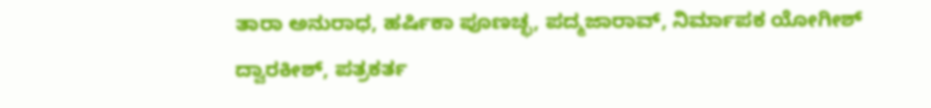ತಾರಾ ಅನುರಾಧ, ಹರ್ಷಿಕಾ ಪೂಣಚ್ಛ, ಪದ್ಮಜಾರಾವ್, ನಿರ್ಮಾಪಕ ಯೋಗೀಶ್ ದ್ವಾರಕೀಶ್, ಪತ್ರಕರ್ತ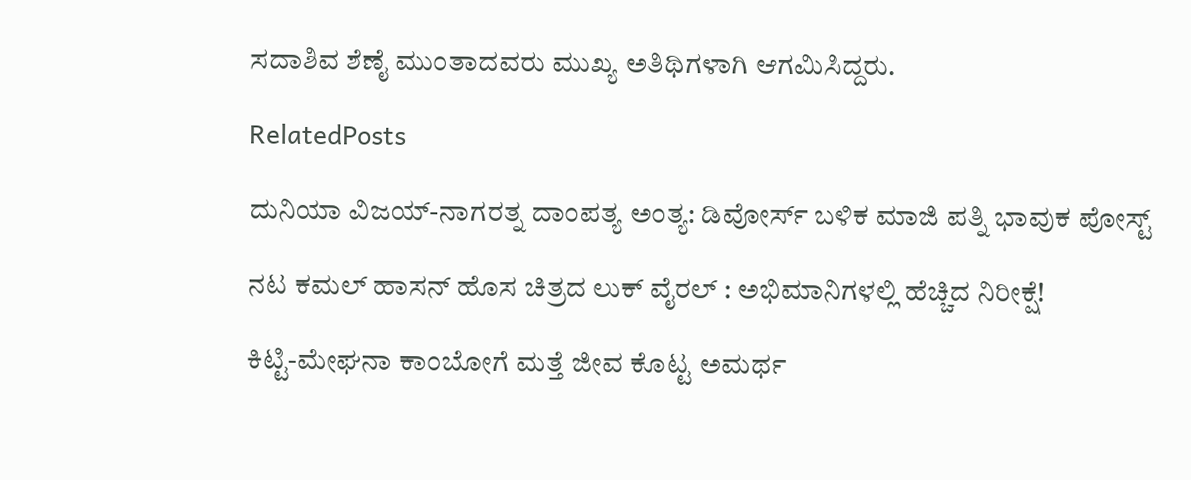ಸದಾಶಿವ ಶೆಣೈ ಮುಂತಾದವರು ಮುಖ್ಯ ಅತಿಥಿಗಳಾಗಿ ಆಗಮಿಸಿದ್ದರು.

RelatedPosts

ದುನಿಯಾ ವಿಜಯ್-ನಾಗರತ್ನ ದಾಂಪತ್ಯ ಅಂತ್ಯ: ಡಿವೋರ್ಸ್ ಬಳಿಕ ಮಾಜಿ ಪತ್ನಿ ಭಾವುಕ ಪೋಸ್ಟ್

ನಟ ಕಮಲ್ ಹಾಸನ್ ಹೊಸ ಚಿತ್ರದ ಲುಕ್ ವೈರಲ್ : ಅಭಿಮಾನಿಗಳಲ್ಲಿ ಹೆಚ್ಚಿದ ನಿರೀಕ್ಷೆ!

ಕಿಟ್ಟಿ-ಮೇಘನಾ ಕಾಂಬೋಗೆ ಮತ್ತೆ ಜೀವ ಕೊಟ್ಟ ಅಮರ್ಥ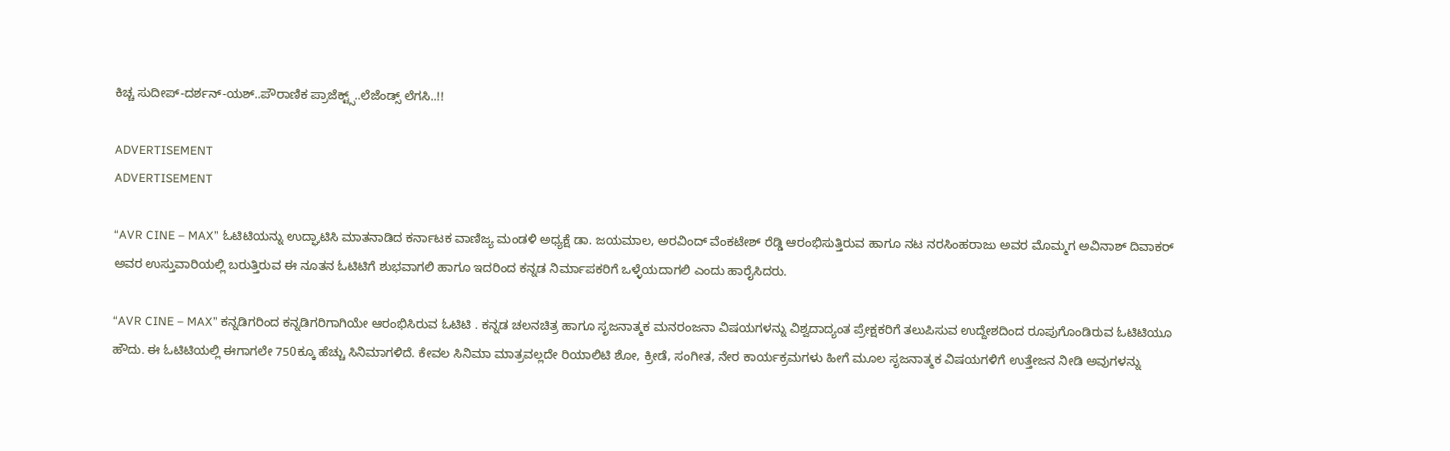ಕಿಚ್ಚ ಸುದೀಪ್-ದರ್ಶನ್-ಯಶ್..ಪೌರಾಣಿಕ ಪ್ರಾಜೆಕ್ಟ್ಸ್..ಲೆಜೆಂಡ್ಸ್ ಲೆಗಸಿ..!!

ADVERTISEMENT
ADVERTISEMENT

“AVR CINE – MAX” ಓಟಿಟಿಯನ್ನು ಉದ್ಘಾಟಿಸಿ ಮಾತನಾಡಿದ ಕರ್ನಾಟಕ ವಾಣಿಜ್ಯ ಮಂಡಳಿ ಅಧ್ಯಕ್ಷೆ ಡಾ. ಜಯಮಾಲ, ಅರವಿಂದ್ ವೆಂಕಟೇಶ್ ರೆಡ್ಡಿ ಆರಂಭಿಸುತ್ತಿರುವ ಹಾಗೂ ನಟ ನರಸಿಂಹರಾಜು ಅವರ ಮೊಮ್ಮಗ ಅವಿನಾಶ್ ದಿವಾಕರ್ ಅವರ ಉಸ್ತುವಾರಿಯಲ್ಲಿ ಬರುತ್ತಿರುವ ಈ ನೂತನ ಓಟಿಟಿಗೆ ಶುಭವಾಗಲಿ ಹಾಗೂ ಇದರಿಂದ ಕನ್ನಡ ನಿರ್ಮಾಪಕರಿಗೆ ಒಳ್ಳೆಯದಾಗಲಿ ಎಂದು ಹಾರೈಸಿದರು.

“AVR CINE – MAX” ಕನ್ನಡಿಗರಿಂದ ಕನ್ನಡಿಗರಿಗಾಗಿಯೇ ಆರಂಭಿಸಿರುವ ಓಟಿಟಿ . ಕನ್ನಡ ಚಲನಚಿತ್ರ ಹಾಗೂ ಸೃಜನಾತ್ಮಕ ಮನರಂಜನಾ ವಿಷಯಗಳನ್ನು ವಿಶ್ವದಾದ್ಯಂತ ಪ್ರೇಕ್ಷಕರಿಗೆ ತಲುಪಿಸುವ ಉದ್ದೇಶದಿಂದ ರೂಪುಗೊಂಡಿರುವ ಓಟಿಟಿಯೂ ಹೌದು. ಈ ಓಟಿಟಿಯಲ್ಲಿ ಈಗಾಗಲೇ 750ಕ್ಕೂ ಹೆಚ್ಚು ಸಿ‌ನಿಮಾಗಳಿದೆ. ಕೇವಲ ಸಿನಿಮಾ ಮಾತ್ರವಲ್ಲದೇ ರಿಯಾಲಿಟಿ ಶೋ, ಕ್ರೀಡೆ, ಸಂಗೀತ, ನೇರ ಕಾರ್ಯಕ್ರಮಗಳು ಹೀಗೆ ಮೂಲ ಸೃಜನಾತ್ಮಕ ವಿಷಯಗಳಿಗೆ ಉತ್ತೇಜನ ನೀಡಿ ಅವುಗಳನ್ನು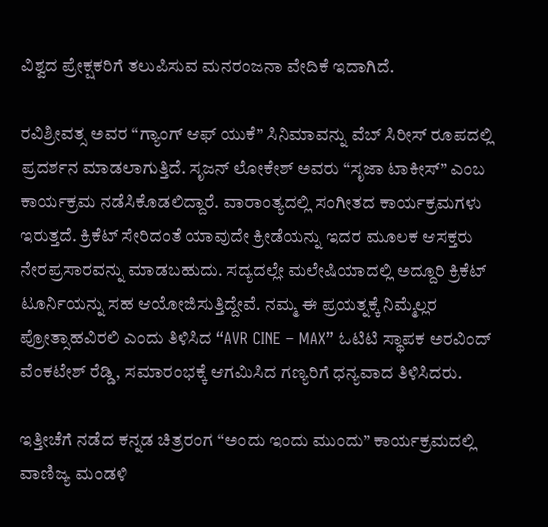ವಿಶ್ವದ ಪ್ರೇಕ್ಷಕರಿಗೆ ತಲುಪಿಸುವ ಮನರಂಜನಾ ವೇದಿಕೆ ಇದಾಗಿದೆ.

ರವಿಶ್ರೀವತ್ಸ ಅವರ “ಗ್ಯಾಂಗ್ ಆಫ್ ಯುಕೆ” ಸಿನಿಮಾವನ್ನು ವೆಬ್ ಸಿರೀಸ್ ರೂಪದಲ್ಲಿ ಪ್ರದರ್ಶನ ಮಾಡಲಾಗುತ್ತಿದೆ. ಸೃಜನ್ ಲೋಕೇಶ್ ಅವರು “ಸೃಜಾ ಟಾಕೀಸ್” ಎಂಬ ಕಾರ್ಯಕ್ರಮ ನಡೆಸಿಕೊಡಲಿದ್ದಾರೆ. ವಾರಾಂತ್ಯದಲ್ಲಿ ಸಂಗೀತದ ಕಾರ್ಯಕ್ರಮಗಳು ಇರುತ್ತದೆ. ಕ್ರಿಕೆಟ್ ಸೇರಿದಂತೆ ಯಾವುದೇ ಕ್ರೀಡೆಯನ್ನು ಇದರ ಮೂಲಕ ಆಸಕ್ತರು ನೇರಪ್ರಸಾರವನ್ನು ಮಾಡಬಹುದು. ಸದ್ಯದಲ್ಲೇ ಮಲೇಷಿಯಾದಲ್ಲಿ ಅದ್ದೂರಿ ಕ್ರಿಕೆಟ್ ಟೂರ್ನಿಯನ್ನು ಸಹ ಆಯೋಜಿಸುತ್ತಿದ್ದೇವೆ. ನಮ್ಮ ಈ ಪ್ರಯತ್ನಕ್ಕೆ ನಿಮ್ಮೆಲ್ಲರ ಪ್ರೋತ್ಸಾಹವಿರಲಿ ಎಂದು ತಿಳಿಸಿದ “AVR CINE – MAX” ಓಟಿಟಿ ಸ್ಥಾಪಕ ಅರವಿಂದ್ ವೆಂಕಟೇಶ್ ರೆಡ್ಡಿ, ಸಮಾರಂಭಕ್ಕೆ ಆಗಮಿಸಿದ ಗಣ್ಯರಿಗೆ ಧನ್ಯವಾದ ತಿಳಿಸಿದರು.

ಇತ್ತೀಚೆಗೆ ನಡೆದ ಕನ್ನಡ ಚಿತ್ರರಂಗ “ಅಂದು ಇಂದು ಮುಂದು” ಕಾರ್ಯಕ್ರಮದಲ್ಲಿ ವಾಣಿಜ್ಯ ಮಂಡಳಿ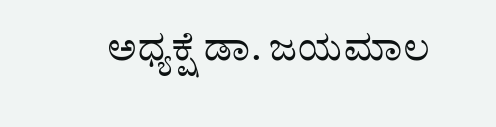ಅಧ್ಯಕ್ಷೆ ಡಾ. ಜಯಮಾಲ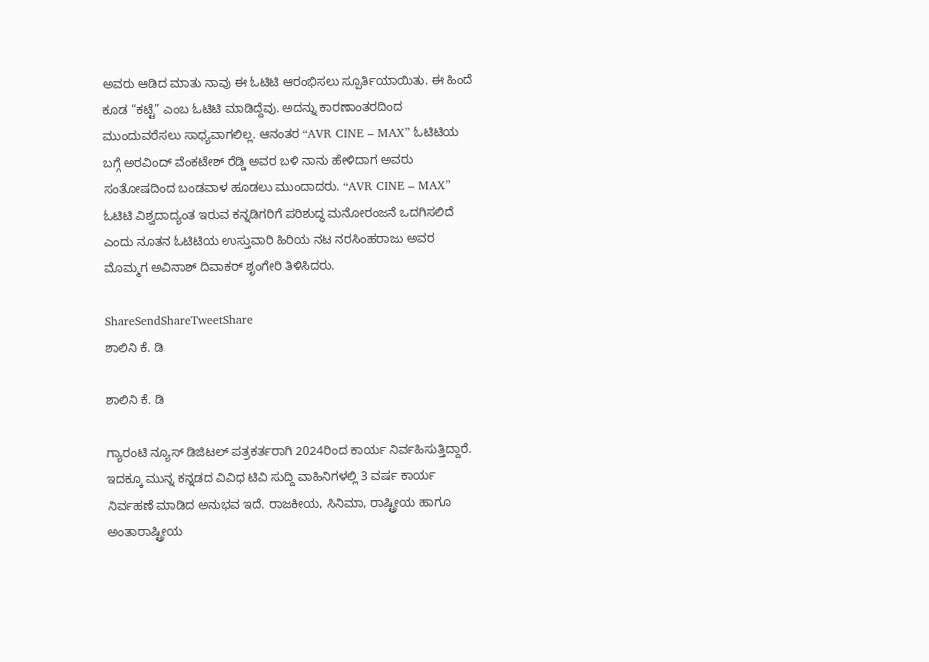ಅವರು ಆಡಿದ ಮಾತು ನಾವು ಈ ಓಟಿಟಿ ಆರಂಭಿಸಲು ಸ್ಪೂರ್ತಿಯಾಯಿತು. ಈ ಹಿಂದೆ ಕೂಡ “ಕಟ್ಟೆ” ಎಂಬ ಓಟಿಟಿ ಮಾಡಿದ್ದೆವು. ಅದನ್ನು ಕಾರಣಾಂತರದಿಂದ ಮುಂದುವರೆಸಲು ಸಾಧ್ಯವಾಗಲಿಲ್ಲ. ಆನಂತರ “AVR CINE – MAX” ಓಟಿಟಿಯ ಬಗ್ಗೆ ಅರವಿಂದ್ ವೆಂಕಟೇಶ್ ರೆಡ್ಡಿ ಅವರ ಬಳಿ ನಾನು ಹೇಳಿದಾಗ ಅವರು ಸಂತೋಷದಿಂದ ಬಂಡವಾಳ ಹೂಡಲು ಮುಂದಾದರು. “AVR CINE – MAX” ಓಟಿಟಿ ವಿಶ್ವದಾದ್ಯಂತ ಇರುವ ಕನ್ನಡಿಗರಿಗೆ ಪರಿಶುದ್ಧ ಮನೋರಂಜನೆ ಒದಗಿಸಲಿದೆ ಎಂದು ನೂತನ ಓಟಿಟಿಯ ಉಸ್ತುವಾರಿ ಹಿರಿಯ ನಟ ನರಸಿಂಹರಾಜು ಅವರ ಮೊಮ್ಮಗ ಅವಿನಾಶ್ ದಿವಾಕರ್ ಶೃಂಗೇರಿ ತಿಳಿಸಿದರು.

ShareSendShareTweetShare
ಶಾಲಿನಿ ಕೆ. ಡಿ

ಶಾಲಿನಿ ಕೆ. ಡಿ

ಗ್ಯಾರಂಟಿ ನ್ಯೂಸ್ ಡಿಜಿಟಲ್ ಪತ್ರಕರ್ತರಾಗಿ 2024ರಿಂದ ಕಾರ್ಯ ನಿರ್ವಹಿಸುತ್ತಿದ್ದಾರೆ. ಇದಕ್ಕೂ ಮುನ್ನ ಕನ್ನಡದ ವಿವಿಧ ಟಿವಿ ಸುದ್ದಿ ವಾಹಿನಿಗಳಲ್ಲಿ 3 ವರ್ಷ ಕಾರ್ಯ ನಿರ್ವಹಣೆ ಮಾಡಿದ ಅನುಭವ ಇದೆ. ರಾಜಕೀಯ, ಸಿನಿಮಾ, ರಾಷ್ಟ್ರೀಯ ಹಾಗೂ ಅಂತಾರಾಷ್ಟ್ರೀಯ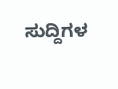ಸುದ್ದಿಗಳ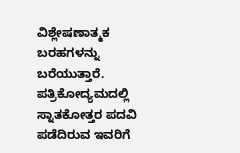ವಿಶ್ಲೇಷಣಾತ್ಮಕ ಬರಹಗಳನ್ನು ಬರೆಯುತ್ತಾರೆ. ಪತ್ರಿಕೋದ್ಯಮದಲ್ಲಿ ಸ್ನಾತಕೋತ್ತರ ಪದವಿ ಪಡೆದಿರುವ ಇವರಿಗೆ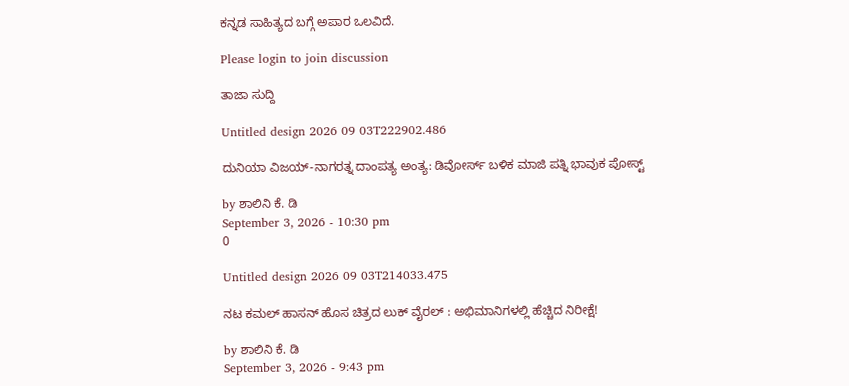ಕನ್ನಡ ಸಾಹಿತ್ಯದ ಬಗ್ಗೆ ಅಪಾರ ಒಲವಿದೆ.

Please login to join discussion

ತಾಜಾ ಸುದ್ದಿ

Untitled design 2026 09 03T222902.486

ದುನಿಯಾ ವಿಜಯ್-ನಾಗರತ್ನ ದಾಂಪತ್ಯ ಅಂತ್ಯ: ಡಿವೋರ್ಸ್ ಬಳಿಕ ಮಾಜಿ ಪತ್ನಿ ಭಾವುಕ ಪೋಸ್ಟ್

by ಶಾಲಿನಿ ಕೆ. ಡಿ
September 3, 2026 - 10:30 pm
0

Untitled design 2026 09 03T214033.475

ನಟ ಕಮಲ್ ಹಾಸನ್ ಹೊಸ ಚಿತ್ರದ ಲುಕ್ ವೈರಲ್ : ಅಭಿಮಾನಿಗಳಲ್ಲಿ ಹೆಚ್ಚಿದ ನಿರೀಕ್ಷೆ!

by ಶಾಲಿನಿ ಕೆ. ಡಿ
September 3, 2026 - 9:43 pm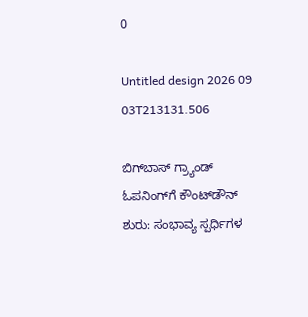0

Untitled design 2026 09 03T213131.506

ಬಿಗ್‌ಬಾಸ್ ಗ್ರ್ಯಾಂಡ್ ಓಪನಿಂಗ್‌ಗೆ ಕೌಂಟ್‌ಡೌನ್‌ ಶುರು: ಸಂಭಾವ್ಯ ಸ್ಪರ್ಧಿಗಳ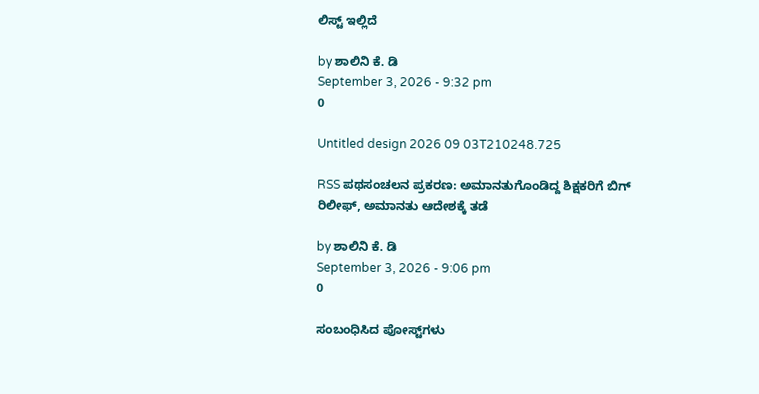ಲಿಸ್ಟ್ ಇಲ್ಲಿದೆ

by ಶಾಲಿನಿ ಕೆ. ಡಿ
September 3, 2026 - 9:32 pm
0

Untitled design 2026 09 03T210248.725

RSS ಪಥಸಂಚಲನ ಪ್ರಕರಣ: ಅಮಾನತುಗೊಂಡಿದ್ದ ಶಿಕ್ಷಕರಿಗೆ ಬಿಗ್ ರಿಲೀಫ್, ಅಮಾನತು ಆದೇಶಕ್ಕೆ ತಡೆ

by ಶಾಲಿನಿ ಕೆ. ಡಿ
September 3, 2026 - 9:06 pm
0

ಸಂಬಂಧಿಸಿದ ಪೋಸ್ಟ್‌ಗಳು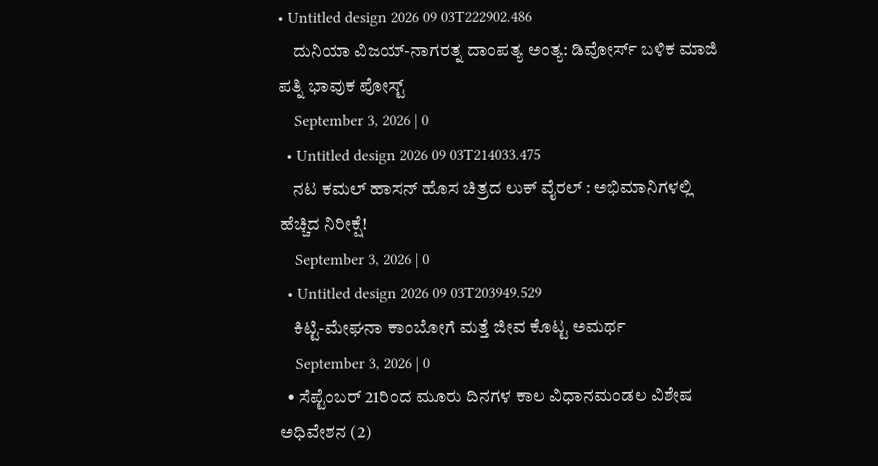• Untitled design 2026 09 03T222902.486
    ದುನಿಯಾ ವಿಜಯ್-ನಾಗರತ್ನ ದಾಂಪತ್ಯ ಅಂತ್ಯ: ಡಿವೋರ್ಸ್ ಬಳಿಕ ಮಾಜಿ ಪತ್ನಿ ಭಾವುಕ ಪೋಸ್ಟ್
    September 3, 2026 | 0
  • Untitled design 2026 09 03T214033.475
    ನಟ ಕಮಲ್ ಹಾಸನ್ ಹೊಸ ಚಿತ್ರದ ಲುಕ್ ವೈರಲ್ : ಅಭಿಮಾನಿಗಳಲ್ಲಿ ಹೆಚ್ಚಿದ ನಿರೀಕ್ಷೆ!
    September 3, 2026 | 0
  • Untitled design 2026 09 03T203949.529
    ಕಿಟ್ಟಿ-ಮೇಘನಾ ಕಾಂಬೋಗೆ ಮತ್ತೆ ಜೀವ ಕೊಟ್ಟ ಅಮರ್ಥ
    September 3, 2026 | 0
  • ಸೆಪ್ಟೆಂಬರ್ 21ರಿಂದ ಮೂರು ದಿನಗಳ ಕಾಲ ವಿಧಾನಮಂಡಲ ವಿಶೇಷ ಅಧಿವೇಶನ (2)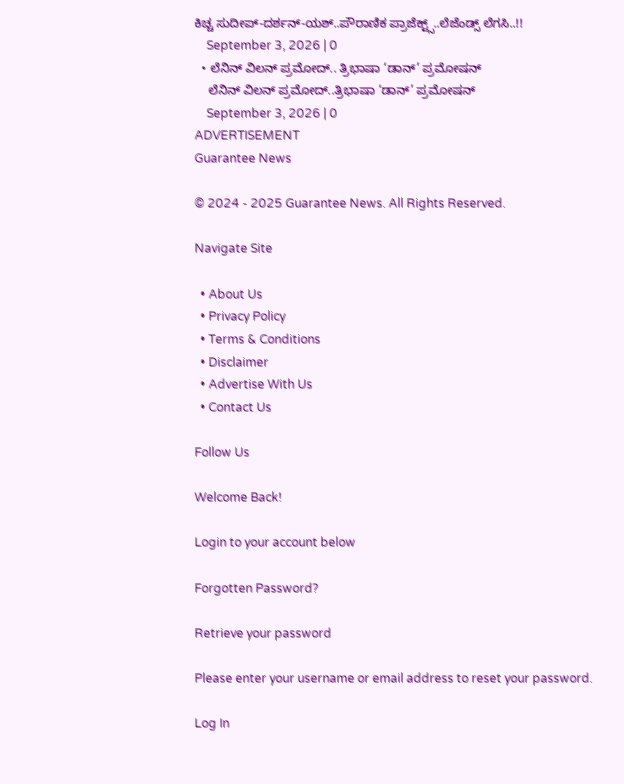ಕಿಚ್ಚ ಸುದೀಪ್-ದರ್ಶನ್-ಯಶ್..ಪೌರಾಣಿಕ ಪ್ರಾಜೆಕ್ಟ್ಸ್..ಲೆಜೆಂಡ್ಸ್ ಲೆಗಸಿ..!!
    September 3, 2026 | 0
  • ಲೆನಿನ್ ವಿಲನ್ ಪ್ರಮೋದ್.. ತ್ರಿಭಾಷಾ ‘ಡಾನ್’ ಪ್ರಮೋಷನ್
    ಲೆನಿನ್ ವಿಲನ್ ಪ್ರಮೋದ್..ತ್ರಿಭಾಷಾ ‘ಡಾನ್’ ಪ್ರಮೋಷನ್
    September 3, 2026 | 0
ADVERTISEMENT
Guarantee News

© 2024 - 2025 Guarantee News. All Rights Reserved.

Navigate Site

  • About Us
  • Privacy Policy
  • Terms & Conditions
  • Disclaimer
  • Advertise With Us
  • Contact Us

Follow Us

Welcome Back!

Login to your account below

Forgotten Password?

Retrieve your password

Please enter your username or email address to reset your password.

Log In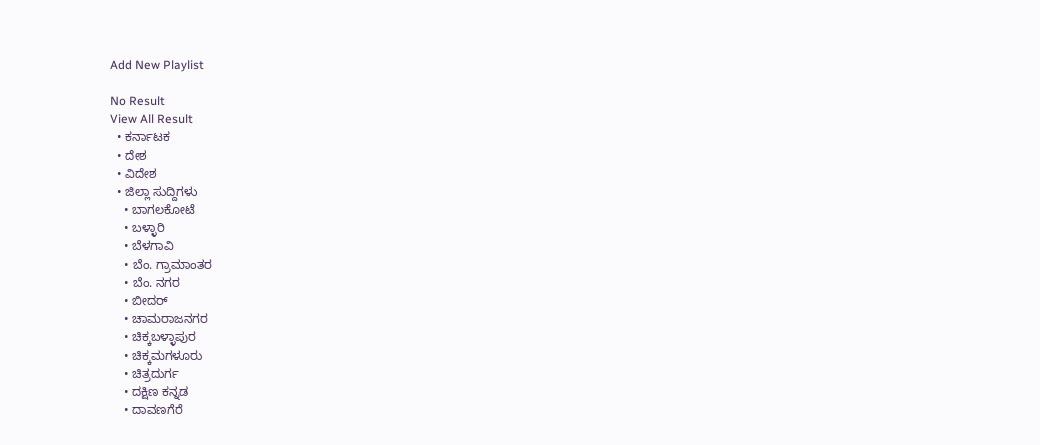Add New Playlist

No Result
View All Result
  • ಕರ್ನಾಟಕ
  • ದೇಶ
  • ವಿದೇಶ
  • ಜಿಲ್ಲಾ ಸುದ್ದಿಗಳು
    • ಬಾಗಲಕೋಟೆ
    • ಬಳ್ಳಾರಿ
    • ಬೆಳಗಾವಿ
    • ಬೆಂ. ಗ್ರಾಮಾಂತರ
    • ಬೆಂ. ನಗರ
    • ಬೀದರ್
    • ಚಾಮರಾಜನಗರ
    • ಚಿಕ್ಕಬಳ್ಳಾಪುರ
    • ಚಿಕ್ಕಮಗಳೂರು
    • ಚಿತ್ರದುರ್ಗ
    • ದಕ್ಷಿಣ ಕನ್ನಡ
    • ದಾವಣಗೆರೆ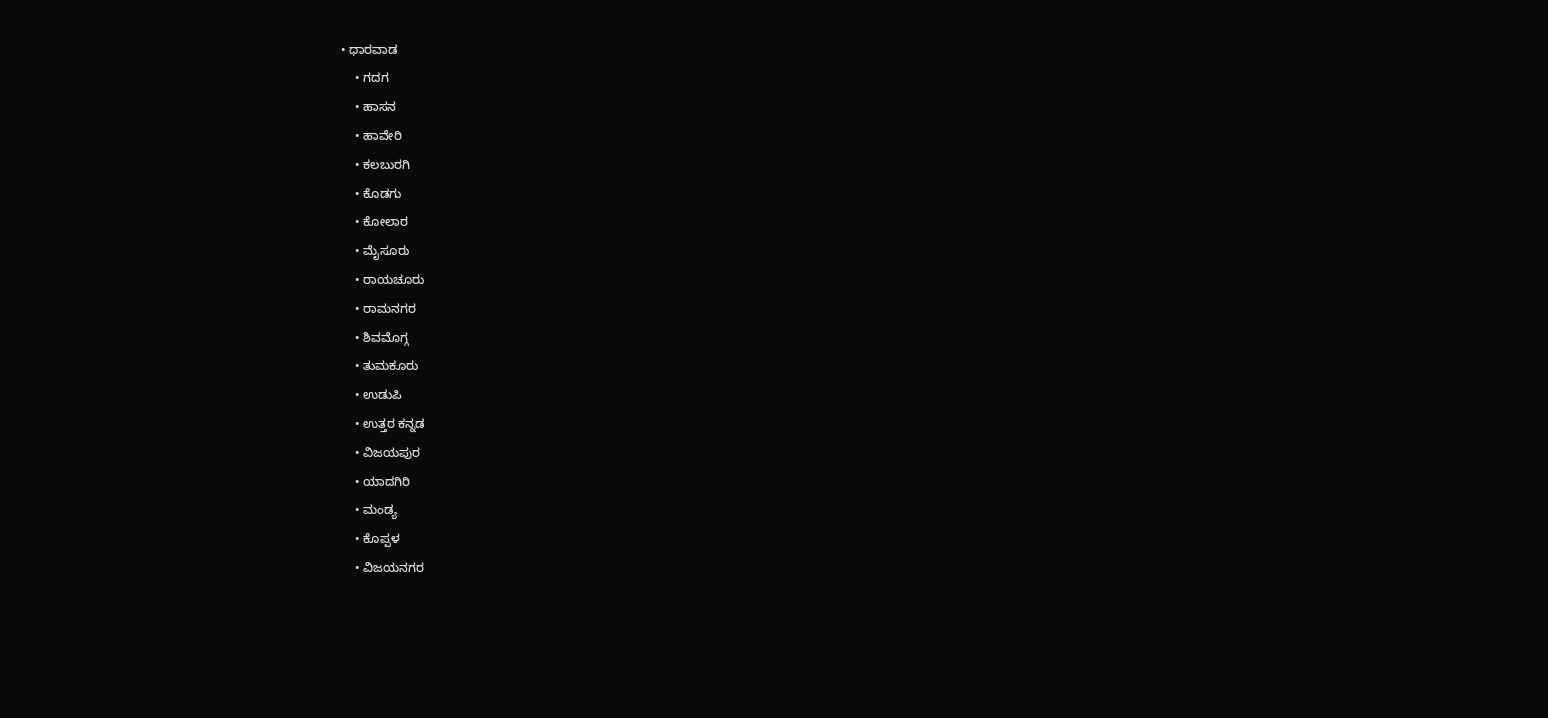• ಧಾರವಾಡ
    • ಗದಗ
    • ಹಾಸನ
    • ಹಾವೇರಿ
    • ಕಲಬುರಗಿ
    • ಕೊಡಗು
    • ಕೋಲಾರ
    • ಮೈಸೂರು
    • ರಾಯಚೂರು
    • ರಾಮನಗರ
    • ಶಿವಮೊಗ್ಗ
    • ತುಮಕೂರು
    • ಉಡುಪಿ
    • ಉತ್ತರ ಕನ್ನಡ
    • ವಿಜಯಪುರ
    • ಯಾದಗಿರಿ
    • ಮಂಡ್ಯ
    • ಕೊಪ್ಪಳ
    • ವಿಜಯನಗರ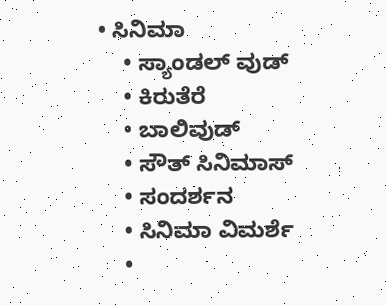• ಸಿನಿಮಾ
    • ಸ್ಯಾಂಡಲ್ ವುಡ್
    • ಕಿರುತೆರೆ
    • ಬಾಲಿವುಡ್
    • ಸೌತ್ ಸಿನಿಮಾಸ್
    • ಸಂದರ್ಶನ
    • ಸಿನಿಮಾ ವಿಮರ್ಶೆ
    •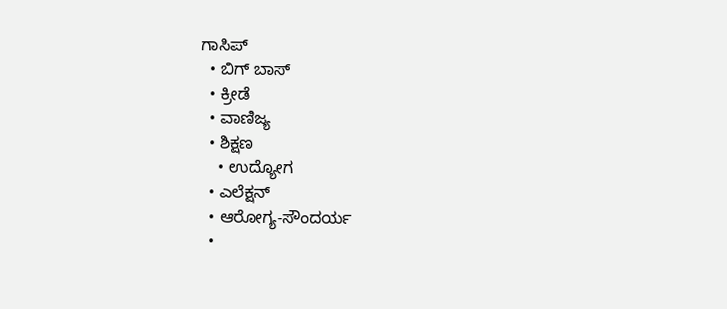ಗಾಸಿಪ್
  • ಬಿಗ್ ಬಾಸ್
  • ಕ್ರೀಡೆ
  • ವಾಣಿಜ್ಯ
  • ಶಿಕ್ಷಣ
    • ಉದ್ಯೋಗ
  • ಎಲೆಕ್ಷನ್
  • ಆರೋಗ್ಯ-ಸೌಂದರ್ಯ
  •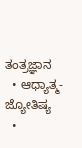ತಂತ್ರಜ್ಞಾನ
  • ಆಧ್ಯಾತ್ಮ- ಜ್ಯೋತಿಷ್ಯ
  •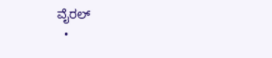ವೈರಲ್
  •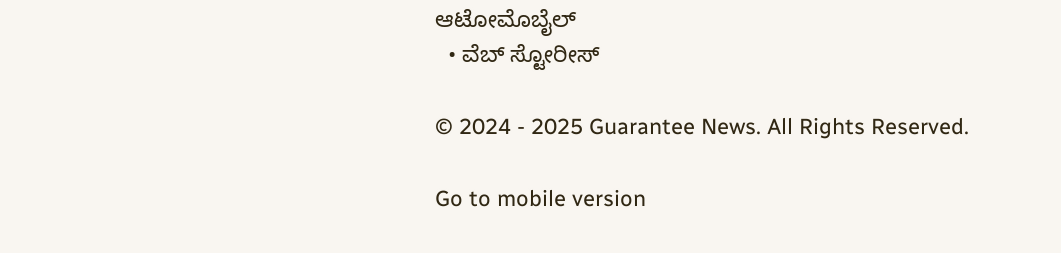ಆಟೋಮೊಬೈಲ್
  • ವೆಬ್ ಸ್ಟೋರೀಸ್

© 2024 - 2025 Guarantee News. All Rights Reserved.

Go to mobile version